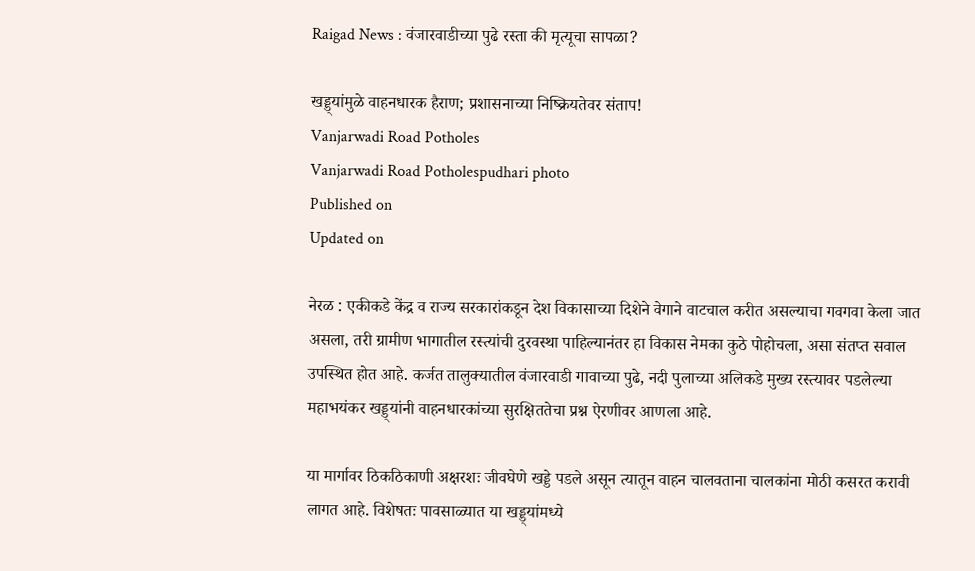Raigad News : वंजारवाडीच्या पुढे रस्ता की मृत्यूचा सापळा?

खड्ड्यांमुळे वाहनधारक हैराण; प्रशासनाच्या निष्क्रियतेवर संताप!
Vanjarwadi Road Potholes
Vanjarwadi Road Potholespudhari photo
Published on
Updated on

नेरळ : एकीकडे केंद्र व राज्य सरकारांकडून देश विकासाच्या दिशेने वेगाने वाटचाल करीत असल्याचा गवगवा केला जात असला, तरी ग्रामीण भागातील रस्त्यांची दुरवस्था पाहिल्यानंतर हा विकास नेमका कुठे पोहोचला, असा संतप्त सवाल उपस्थित होत आहे. कर्जत तालुक्यातील वंजारवाडी गावाच्या पुढे, नदी पुलाच्या अलिकडे मुख्य रस्त्यावर पडलेल्या महाभयंकर खड्ड्यांनी वाहनधारकांच्या सुरक्षिततेचा प्रश्न ऐरणीवर आणला आहे.

या मार्गावर ठिकठिकाणी अक्षरशः जीवघेणे खड्डे पडले असून त्यातून वाहन चालवताना चालकांना मोठी कसरत करावी लागत आहे. विशेषतः पावसाळ्यात या खड्ड्यांमध्ये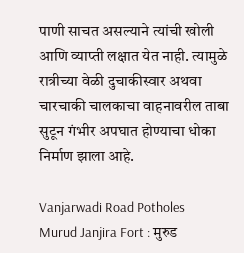पाणी साचत असल्याने त्यांची खोली आणि व्याप्ती लक्षात येत नाही. त्यामुळे रात्रीच्या वेळी दुचाकीस्वार अथवा चारचाकी चालकाचा वाहनावरील ताबा सुटून गंभीर अपघात होण्याचा धोका निर्माण झाला आहे.

Vanjarwadi Road Potholes
Murud Janjira Fort : मुरुड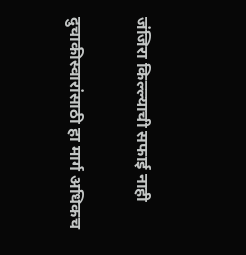जंजिरा किल्ल्याची सफाई नाही

दुचाकीस्वारांसाठी हा मार्ग अधिकच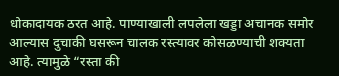धोकादायक ठरत आहे. पाण्याखाली लपलेला खड्डा अचानक समोर आल्यास दुचाकी घसरून चालक रस्त्यावर कोसळण्याची शक्यता आहे. त्यामुळे “रस्ता की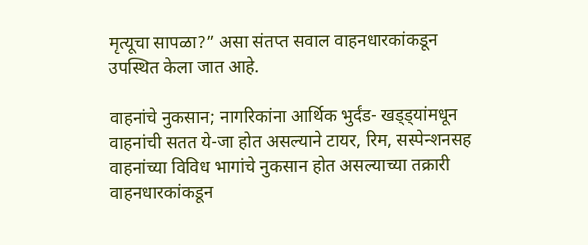मृत्यूचा सापळा?” असा संतप्त सवाल वाहनधारकांकडून उपस्थित केला जात आहे.

वाहनांचे नुकसान; नागरिकांना आर्थिक भुर्दंड- खड्ड्यांमधून वाहनांची सतत ये-जा होत असल्याने टायर, रिम, सस्पेन्शनसह वाहनांच्या विविध भागांचे नुकसान होत असल्याच्या तक्रारी वाहनधारकांकडून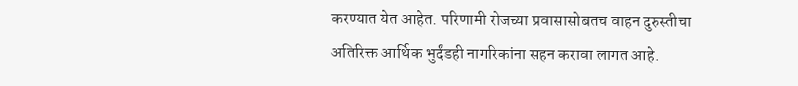करण्यात येत आहेत. परिणामी रोजच्या प्रवासासोबतच वाहन दुरुस्तीचा अतिरिक्त आर्थिक भुर्दंडही नागरिकांना सहन करावा लागत आहे.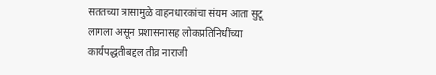सततच्या त्रासामुळे वाहनधारकांचा संयम आता सुटू लागला असून प्रशासनासह लोकप्रतिनिधींच्या कार्यपद्धतीबद्दल तीव्र नाराजी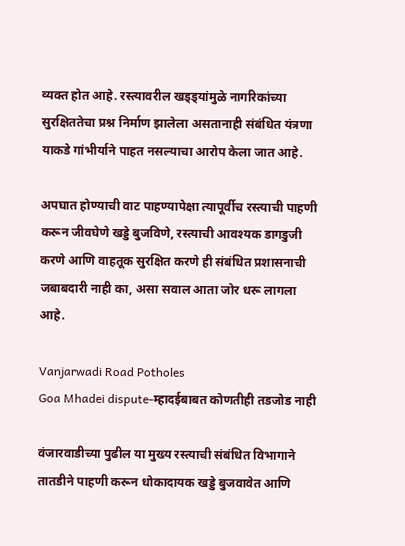व्यक्त होत आहे. रस्त्यावरील खड्ड्यांमुळे नागरिकांच्या सुरक्षिततेचा प्रश्न निर्माण झालेला असतानाही संबंधित यंत्रणा याकडे गांभीर्याने पाहत नसल्याचा आरोप केला जात आहे.

अपघात होण्याची वाट पाहण्यापेक्षा त्यापूर्वीच रस्त्याची पाहणी करून जीवघेणे खड्डे बुजविणे, रस्त्याची आवश्यक डागडुजी करणे आणि वाहतूक सुरक्षित करणे ही संबंधित प्रशासनाची जबाबदारी नाही का, असा सवाल आता जोर धरू लागला आहे.

Vanjarwadi Road Potholes
Goa Mhadei dispute-म्हादईबाबत कोणतीही तडजोड नाही

वंजारवाडीच्या पुढील या मुख्य रस्त्याची संबंधित विभागाने तातडीने पाहणी करून धोकादायक खड्डे बुजवावेत आणि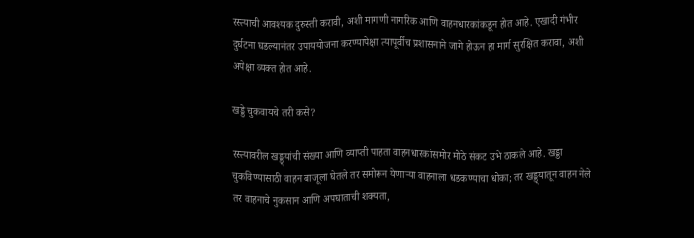रस्त्याची आवश्यक दुरुस्ती करावी, अशी मागणी नागरिक आणि वाहनधारकांकडून होत आहे. एखादी गंभीर दुर्घटना घडल्यानंतर उपाययोजना करण्यापेक्षा त्यापूर्वीच प्रशासनाने जागे होऊन हा मार्ग सुरक्षित करावा, अशी अपेक्षा व्यक्त होत आहे.

खड्डे चुकवायचे तरी कसे?

रस्त्यावरील खड्ड्यांची संख्या आणि व्याप्ती पाहता वाहनधारकांसमोर मोठे संकट उभे ठाकले आहे. खड्डा चुकविण्यासाठी वाहन बाजूला घेतले तर समोरून येणाऱ्या वाहनाला धडकण्याचा धोका; तर खड्ड्यातून वाहन नेले तर वाहनाचे नुकसान आणि अपघाताची शक्यता,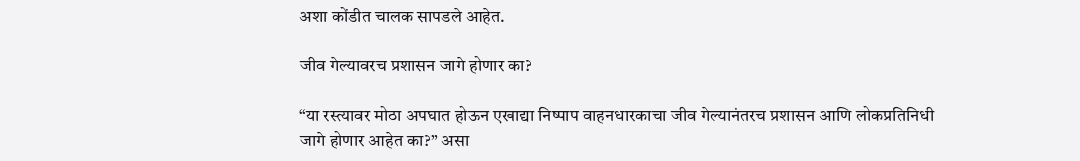अशा कोंडीत चालक सापडले आहेत.

जीव गेल्यावरच प्रशासन जागे होणार का?

“या रस्त्यावर मोठा अपघात होऊन एखाद्या निष्पाप वाहनधारकाचा जीव गेल्यानंतरच प्रशासन आणि लोकप्रतिनिधी जागे होणार आहेत का?” असा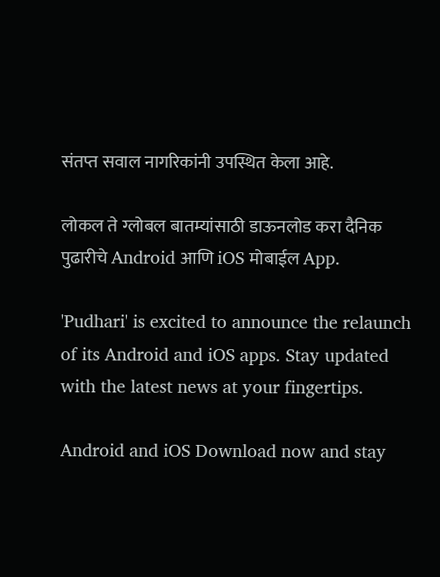संतप्त सवाल नागरिकांनी उपस्थित केला आहे.

लोकल ते ग्लोबल बातम्यांसाठी डाऊनलोड करा दैनिक पुढारीचे Android आणि iOS मोबाईल App.

'Pudhari' is excited to announce the relaunch of its Android and iOS apps. Stay updated with the latest news at your fingertips.

Android and iOS Download now and stay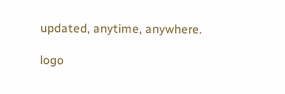updated, anytime, anywhere.

logo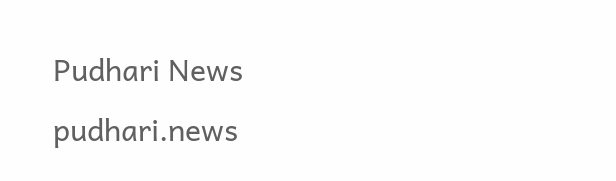Pudhari News
pudhari.news